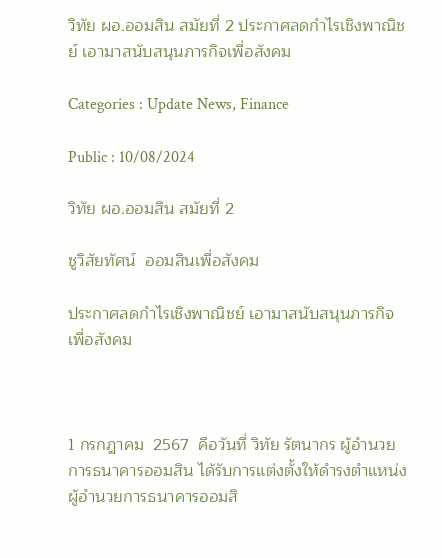วิทัย ผอ.ออมสิน สมัยที่ 2 ประกาศลดกำไรเชิงพาณิชย์ เอามาสนับสนุนภารกิจเพื่อสังคม

Categories : Update News, Finance

Public : 10/08/2024

วิทัย ผอ.ออมสิน สมัยที่ 2

ชูวิสัยทัศน์  ออมสินเพื่อสังคม

ประกาศลดกำไรเชิงพาณิชย์ เอามาสนับสนุนภารกิจเพื่อสังคม



1 กรกฎาคม  2567  คือวันที่ วิทัย รัตนากร ผู้อำนวยการธนาคารออมสิน ได้รับการแต่งตั้งให้ดำรงตำแหน่งผู้อำนวยการธนาคารออมสิ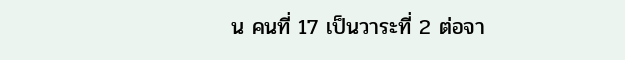น คนที่ 17 เป็นวาระที่ 2 ต่อจา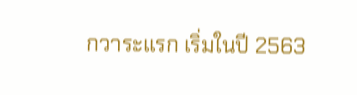กวาระแรก เริ่มในปี 2563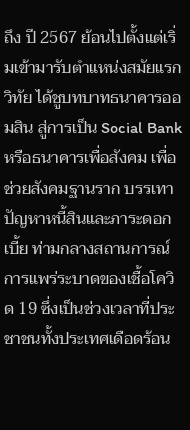ถึง ปี 2567 ย้อนไปตั้งแต่เริ่มเข้ามารับตำแหน่งสมัยแรก วิทัย ได้ชูบทบาทธนาคารออมสิน สู่การเป็น Social Bank หรือธนาคารเพื่อสังคม เพื่อช่วยสังคมฐานราก บรรเทาปัญหาหนี้สินและภาระดอกเบี้ย ท่ามกลางสถานการณ์การแพร่ระบาดของเชื้อโควิด 19 ซึ่งเป็นช่วงเวลาที่ประชาชนทั้งประเทศเดือดร้อน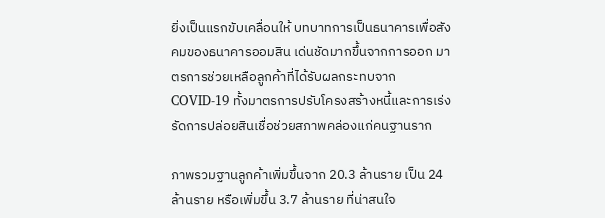ยิ่งเป็นแรกขับเคลื่อนให้ บทบาทการเป็นธนาคารเพื่อสังคมของธนาคารออมสิน เด่นชัดมากขึ้นจากการออก มาตรการช่วยเหลือลูกค้าที่ได้รับผลกระทบจาก COVID-19 ทั้งมาตรการปรับโครงสร้างหนี้และการเร่งรัดการปล่อยสินเชื่อช่วยสภาพคล่องแก่คนฐานราก

ภาพรวมฐานลูกค้าเพิ่มขึ้นจาก 20.3 ล้านราย เป็น 24  ล้านราย หรือเพิ่มขึ้น 3.7 ล้านราย ที่น่าสนใจ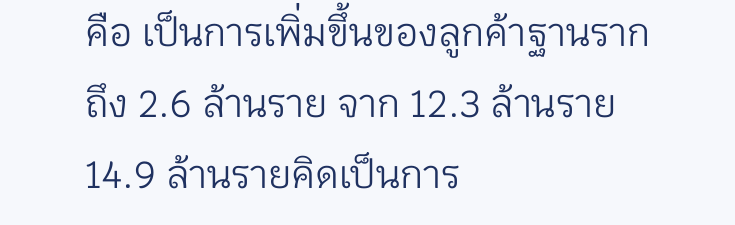คือ เป็นการเพิ่มขึ้นของลูกค้าฐานรากถึง 2.6 ล้านราย จาก 12.3 ล้านราย 14.9 ล้านรายคิดเป็นการ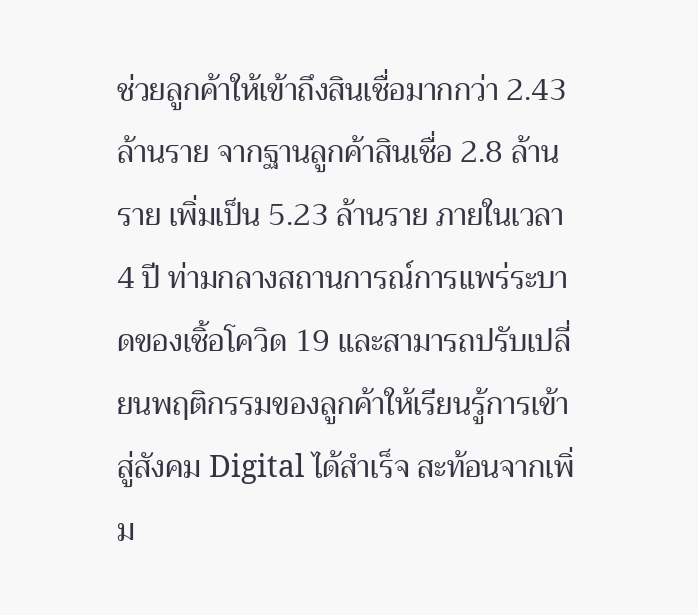ช่วยลูกค้าให้เข้าถึงสินเชื่อมากกว่า 2.43 ล้านราย จากฐานลูกค้าสินเชื่อ 2.8 ล้านราย เพิ่มเป็น 5.23 ล้านราย ภายในเวลา 4 ปี ท่ามกลางสถานการณ์การแพร่ระบาดของเชิ้อโควิด 19 และสามารถปรับเปลี่ยนพฤติกรรมของลูกค้าให้เรียนรู้การเข้าสู่สังคม Digital ได้สำเร็จ สะท้อนจากเพิ่ม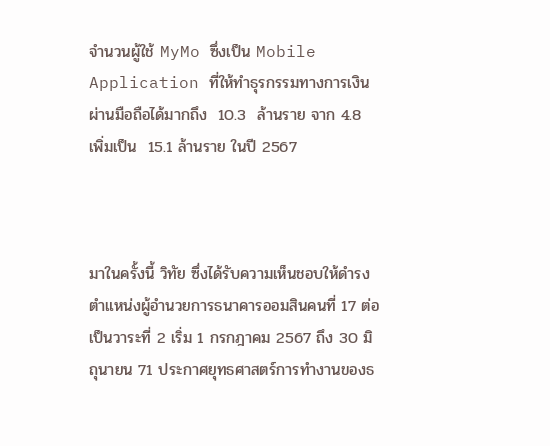จำนวนผู้ใช้ MyMo ซึ่งเป็น Mobile Application ที่ให้ทำธุรกรรมทางการเงินผ่านมือถือได้มากถึง  10.3  ล้านราย จาก 4.8 เพิ่มเป็น  15.1 ล้านราย ในปี 2567



มาในครั้งนี้ วิทัย ซึ่งได้รับความเห็นชอบให้ดำรงตำแหน่งผู้อำนวยการธนาคารออมสินคนที่ 17 ต่อเป็นวาระที่ 2 เริ่ม 1 กรกฎาคม 2567 ถึง 30 มิถุนายน 71 ประกาศยุทธศาสตร์การทำงานของธ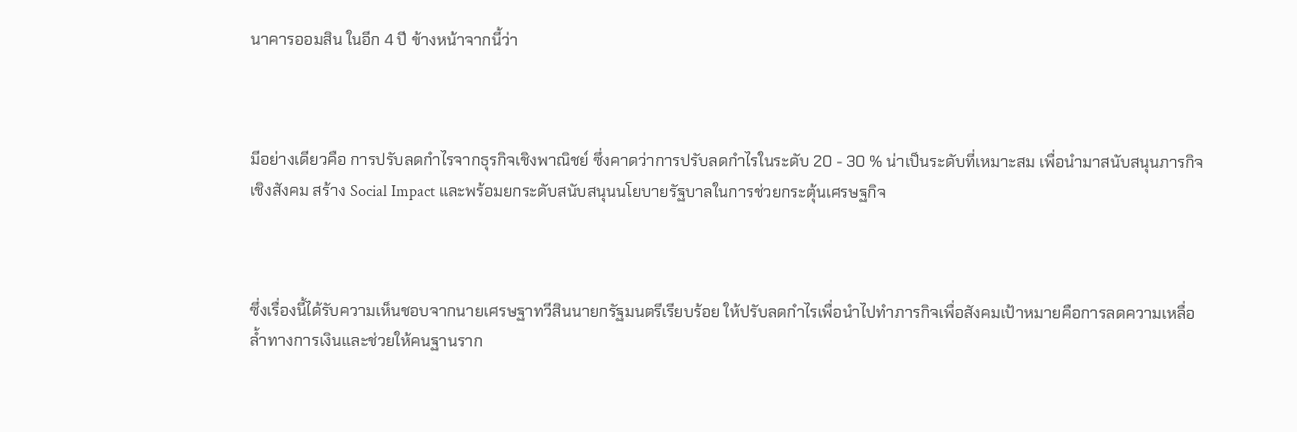นาคารออมสิน ในอีก 4 ปี ข้างหน้าจากนี้ว่า



มีอย่างเดียวคือ การปรับลดกำไรจากธุรกิจเชิงพาณิชย์ ซึ่งคาดว่าการปรับลดกำไรในระดับ 20 - 30 % น่าเป็นระดับที่เหมาะสม เพื่อนำมาสนับสนุนภารกิจเชิงสังคม สร้าง Social Impact และพร้อมยกระดับสนับสนุนนโยบายรัฐบาลในการช่วยกระตุ้นเศรษฐกิจ



ซึ่งเรื่องนี้ได้รับความเห็นชอบจากนายเศรษฐาทวีสินนายกรัฐมนตรีเรียบร้อย ให้ปรับลดกำไรเพื่อนำไปทำภารกิจเพื่อสังคมเป้าหมายคือการลดความเหลื่อล้ำทางการเงินและช่วยให้คนฐานราก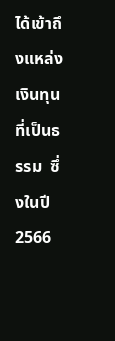ได้เข้าถึงแหล่งเงินทุนที่เป็นธรรม  ซึ่งในปี  2566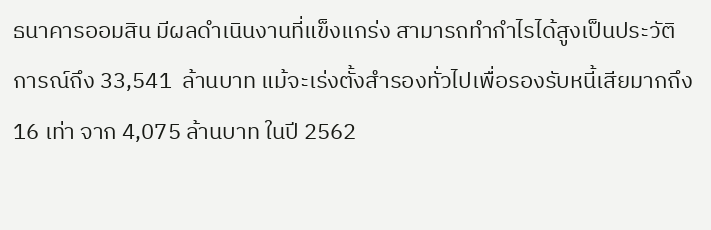ธนาคารออมสิน มีผลดำเนินงานที่แข็งแกร่ง สามารถทำกำไรได้สูงเป็นประวัติการณ์ถึง 33,541  ล้านบาท แม้จะเร่งตั้งสำรองทั่วไปเพื่อรองรับหนี้เสียมากถึง 16 เท่า จาก 4,075 ล้านบาท ในปี 2562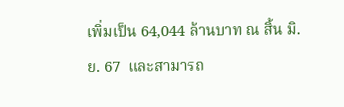เพิ่มเป็น 64,044 ล้านบาท ณ สิ้น มิ.ย. 67  และสามารถ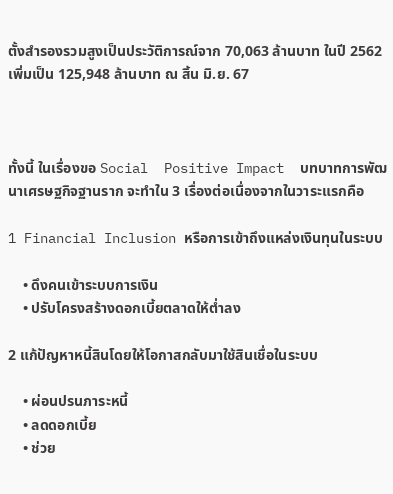ตั้งสำรองรวมสูงเป็นประวัติการณ์จาก 70,063 ล้านบาท ในปี 2562 เพิ่มเป็น 125,948 ล้านบาท ณ สิ้น มิ.ย. 67



ทั้งนี้ ในเรื่องขอ Social  Positive Impact  บทบาทการพัฒนาเศรษฐกิจฐานราก จะทำใน 3 เรื่องต่อเนื่องจากในวาระแรกคือ

1 Financial Inclusion หรือการเข้าถึงแหล่งเงินทุนในระบบ

    • ดึงคนเข้าระบบการเงิน
    • ปรับโครงสร้างดอกเบี้ยตลาดให้ต่ำลง

2 แก้ปัญหาหนี้สินโดยให้โอกาสกลับมาใช้สินเชื่อในระบบ

    • ผ่อนปรนภาระหนี้
    • ลดดอกเบี้ย
    • ช่วย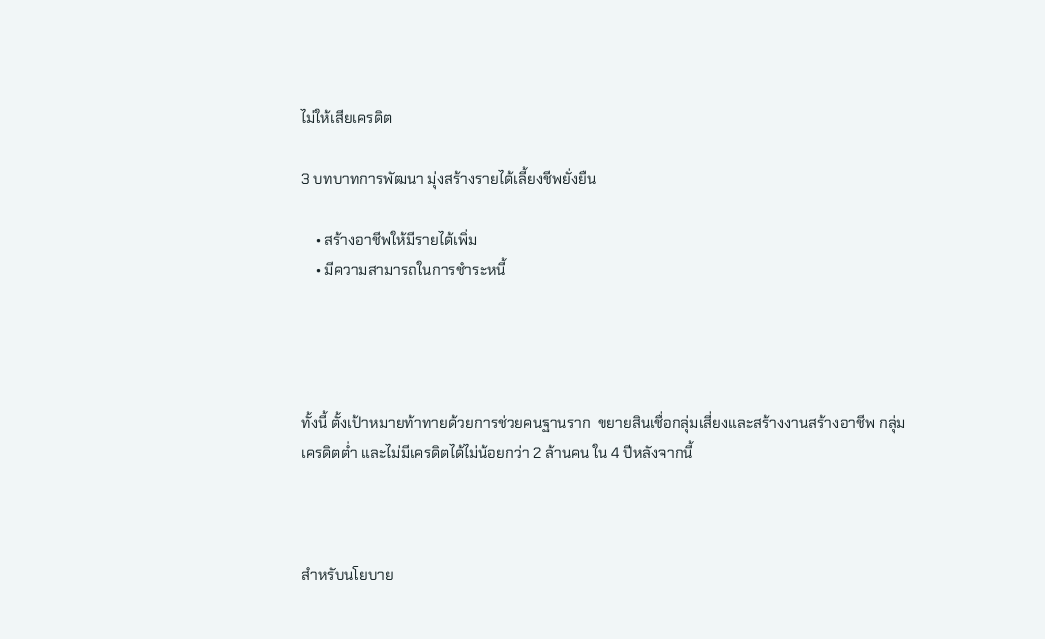ไม่ให้เสียเครดิต

3 บทบาทการพัฒนา มุ่งสร้างรายได้เลี้ยงชีพยั่งยืน

    • สร้างอาชีพให้มีรายได้เพิ่ม
    • มีความสามารถในการชำระหนี้




ทั้งนี้ ตั้งเป้าหมายท้าทายด้วยการช่วยคนฐานราก  ขยายสินเชื่อกลุ่มเสี่ยงและสร้างงานสร้างอาชีพ กลุ่มเครดิตต่ำ และไม่มีเครดิตได้ไม่น้อยกว่า 2 ล้านคน ใน 4 ปีหลังจากนี้



สำหรับนโยบาย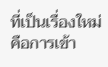ที่เป็นเรื่องใหม่ คือการเข้า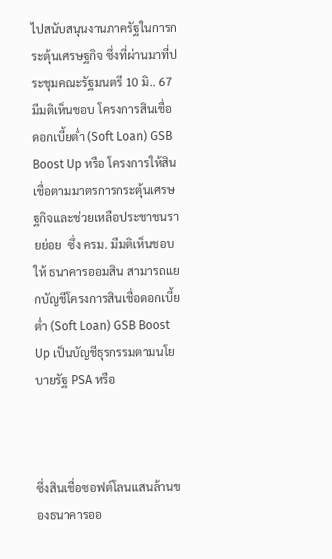ไปสนับสนุนงานภาครัฐในการกระตุ้นเศรษฐกิจ ซึ่งที่ผ่านมาที่ประชุมคณะรัฐมนตรี 10 มิ.. 67 มีมติเห็นชอบ โครงการสินเชื่อดอกเบี้ยต่ำ (Soft Loan) GSB Boost Up หรือ โครงการให้สินเชื่อตามมาตรการกระตุ้นเศรษฐกิจและช่วยเหลือประชาชนรายย่อย  ซึ่ง ครม. มีมติเห็นชอบให้ ธนาคารออมสิน สามารถแยกบัญชีโครงการสินเชื่อดอกเบี้ยต่ำ (Soft Loan) GSB Boost Up เป็นบัญชีธุรกรรมตามนโยบายรัฐ PSA หรือ



ซึ่งสินเชื่อซอฟต์โลนแสนล้านของธนาคารออ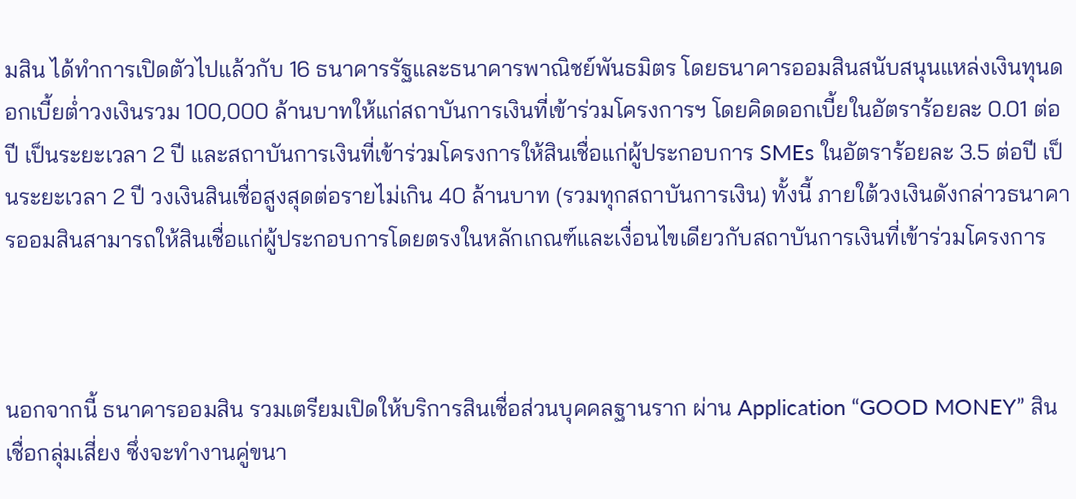มสิน ได้ทำการเปิดตัวไปแล้วกับ 16 ธนาคารรัฐและธนาคารพาณิชย์พันธมิตร โดยธนาคารออมสินสนับสนุนแหล่งเงินทุนดอกเบี้ยต่ำวงเงินรวม 100,000 ล้านบาทให้แก่สถาบันการเงินที่เข้าร่วมโครงการฯ โดยคิดดอกเบี้ยในอัตราร้อยละ 0.01 ต่อปี เป็นระยะเวลา 2 ปี และสถาบันการเงินที่เข้าร่วมโครงการให้สินเชื่อแก่ผู้ประกอบการ SMEs ในอัตราร้อยละ 3.5 ต่อปี เป็นระยะเวลา 2 ปี วงเงินสินเชื่อสูงสุดต่อรายไม่เกิน 40 ล้านบาท (รวมทุกสถาบันการเงิน) ทั้งนี้ ภายใต้วงเงินดังกล่าวธนาคารออมสินสามารถให้สินเชื่อแก่ผู้ประกอบการโดยตรงในหลักเกณฑ์และเงื่อนไขเดียวกับสถาบันการเงินที่เข้าร่วมโครงการ



นอกจากนี้ ธนาคารออมสิน รวมเตรียมเปิดให้บริการสินเชื่อส่วนบุคคลฐานราก ผ่าน Application “GOOD MONEY” สินเชื่อกลุ่มเสี่ยง ซึ่งจะทำงานคู่ขนา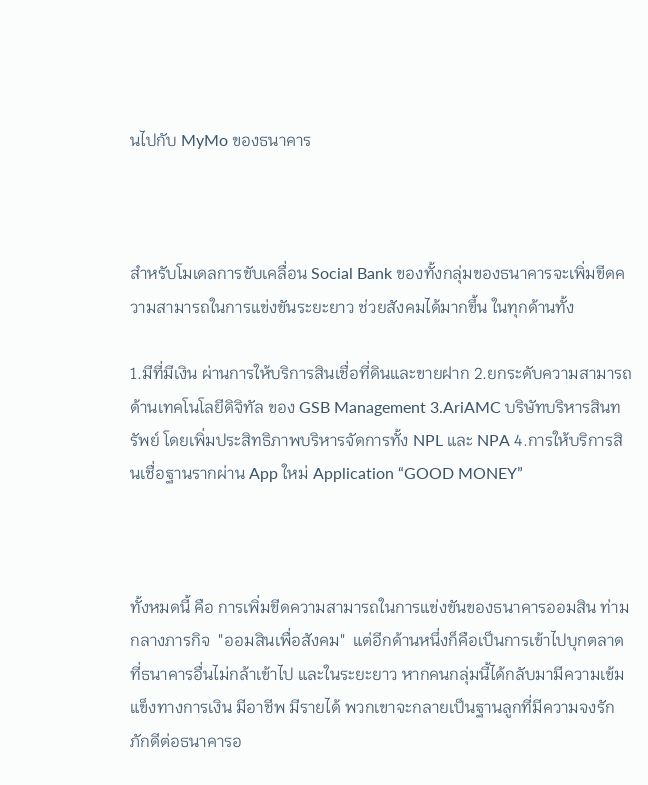นไปกับ MyMo ของธนาคาร



สำหรับโมเดลการขับเคลื่อน Social Bank ของทั้งกลุ่มของธนาคารจะเพิ่มขีดความสามารถในการแข่งขันระยะยาว ช่วยสังคมได้มากขึ้น ในทุกด้านทั้ง

1.มีที่มีเงิน ผ่านการให้บริการสินเชื่อที่ดินและขายฝาก 2.ยกระดับความสามารถด้านเทคโนโลยีดิจิทัล ของ GSB Management 3.AriAMC บริษัทบริหารสินทรัพย์ โดยเพิ่มประสิทธิภาพบริหารจัดการทั้ง NPL และ NPA 4.การให้บริการสินเชื่อฐานรากผ่าน App ใหม่ Application “GOOD MONEY”



ทั้งหมดนี้ คือ การเพิ่มขีดความสามารถในการแข่งขันของธนาคารออมสิน ท่ามกลางภารกิจ  "ออมสินเพื่อสังคม"  แต่อีกด้านหนึ่งก็คือเป็นการเข้าไปบุกตลาดที่ธนาคารอื่นไม่กล้าเข้าไป และในระยะยาว หากคนกลุ่มนี้ได้กลับมามีความเข้มแข็งทางการเงิน มีอาชีพ มีรายได้ พวกเขาจะกลายเป็นฐานลูกที่มีความจงรักภักดีต่อธนาคารอ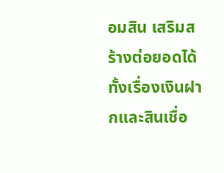อมสิน เสริมสร้างต่อยอดได้ทั้งเรื่องเงินฝากและสินเชื่อ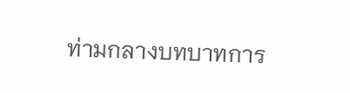ท่ามกลางบทบาทการ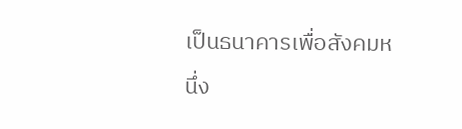เป็นธนาคารเพื่อสังคมหนึ่ง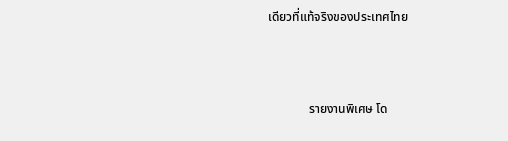เดียวที่แท้จริงของประเทศไทย



             รายงานพิเศษ โด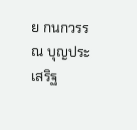ย กนกวรรณ บุญประเสริฐ